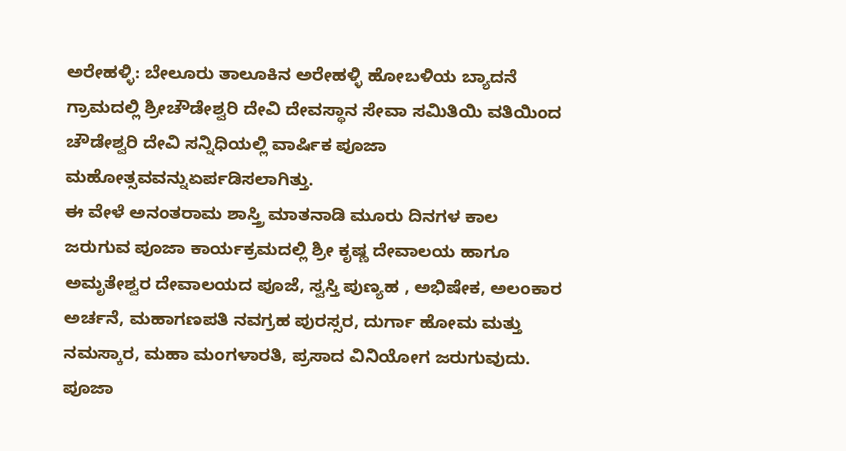ಅರೇಹಳ್ಳಿ: ಬೇಲೂರು ತಾಲೂಕಿನ ಅರೇಹಳ್ಳಿ ಹೋಬಳಿಯ ಬ್ಯಾದನೆ ಗ್ರಾಮದಲ್ಲಿ ಶ್ರೀಚೌಡೇಶ್ವರಿ ದೇವಿ ದೇವಸ್ಥಾನ ಸೇವಾ ಸಮಿತಿಯಿ ವತಿಯಿಂದ ಚೌಡೇಶ್ವರಿ ದೇವಿ ಸನ್ನಿಧಿಯಲ್ಲಿ ವಾರ್ಷಿಕ ಪೂಜಾ ಮಹೋತ್ಸವವನ್ನುಏರ್ಪಡಿಸಲಾಗಿತ್ತು.
ಈ ವೇಳೆ ಅನಂತರಾಮ ಶಾಸ್ತ್ರಿ ಮಾತನಾಡಿ ಮೂರು ದಿನಗಳ ಕಾಲ ಜರುಗುವ ಪೂಜಾ ಕಾರ್ಯಕ್ರಮದಲ್ಲಿ ಶ್ರೀ ಕೃಷ್ಣ ದೇವಾಲಯ ಹಾಗೂ ಅಮೃತೇಶ್ವರ ದೇವಾಲಯದ ಪೂಜೆ, ಸ್ವಸ್ತಿ ಪುಣ್ಯಹ , ಅಭಿಷೇಕ, ಅಲಂಕಾರ ಅರ್ಚನೆ, ಮಹಾಗಣಪತಿ ನವಗ್ರಹ ಪುರಸ್ಸರ, ದುರ್ಗಾ ಹೋಮ ಮತ್ತು ನಮಸ್ಕಾರ, ಮಹಾ ಮಂಗಳಾರತಿ, ಪ್ರಸಾದ ವಿನಿಯೋಗ ಜರುಗುವುದು. ಪೂಜಾ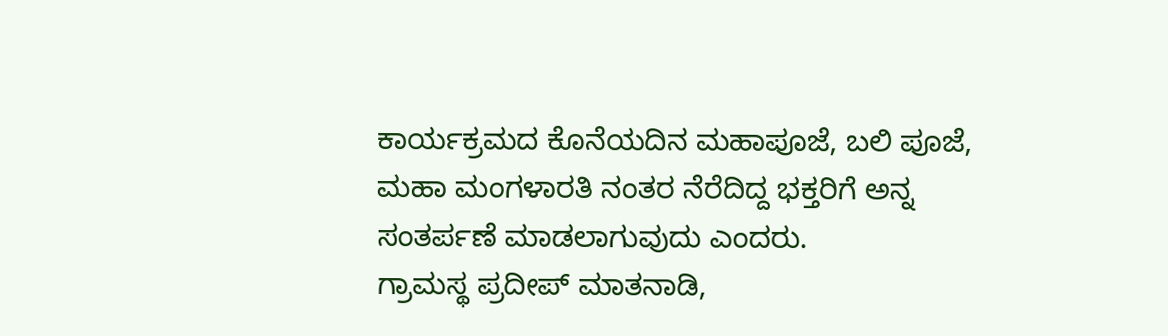ಕಾರ್ಯಕ್ರಮದ ಕೊನೆಯದಿನ ಮಹಾಪೂಜೆ, ಬಲಿ ಪೂಜೆ, ಮಹಾ ಮಂಗಳಾರತಿ ನಂತರ ನೆರೆದಿದ್ದ ಭಕ್ತರಿಗೆ ಅನ್ನ ಸಂತರ್ಪಣೆ ಮಾಡಲಾಗುವುದು ಎಂದರು.
ಗ್ರಾಮಸ್ಥ ಪ್ರದೀಪ್ ಮಾತನಾಡಿ,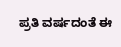ಪ್ರತಿ ವರ್ಷದಂತೆ ಈ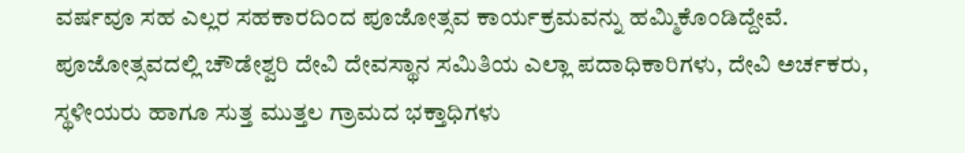ವರ್ಷವೂ ಸಹ ಎಲ್ಲರ ಸಹಕಾರದಿಂದ ಪೂಜೋತ್ಸವ ಕಾರ್ಯಕ್ರಮವನ್ನು ಹಮ್ಮಿಕೊಂಡಿದ್ದೇವೆ. ಪೂಜೋತ್ಸವದಲ್ಲಿ ಚೌಡೇಶ್ವರಿ ದೇವಿ ದೇವಸ್ಥಾನ ಸಮಿತಿಯ ಎಲ್ಲಾ ಪದಾಧಿಕಾರಿಗಳು, ದೇವಿ ಅರ್ಚಕರು, ಸ್ಥಳೀಯರು ಹಾಗೂ ಸುತ್ತ ಮುತ್ತಲ ಗ್ರಾಮದ ಭಕ್ತಾಧಿಗಳು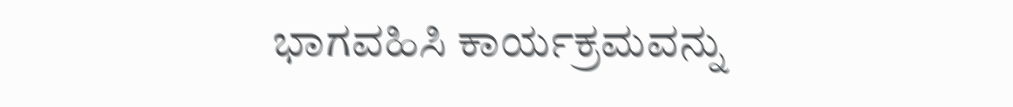ಭಾಗವಹಿಸಿ ಕಾರ್ಯಕ್ರಮವನ್ನು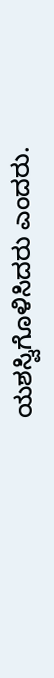ಯಶಸ್ವಿಗೊಳಿಸಿದರು ಎಂದರು.